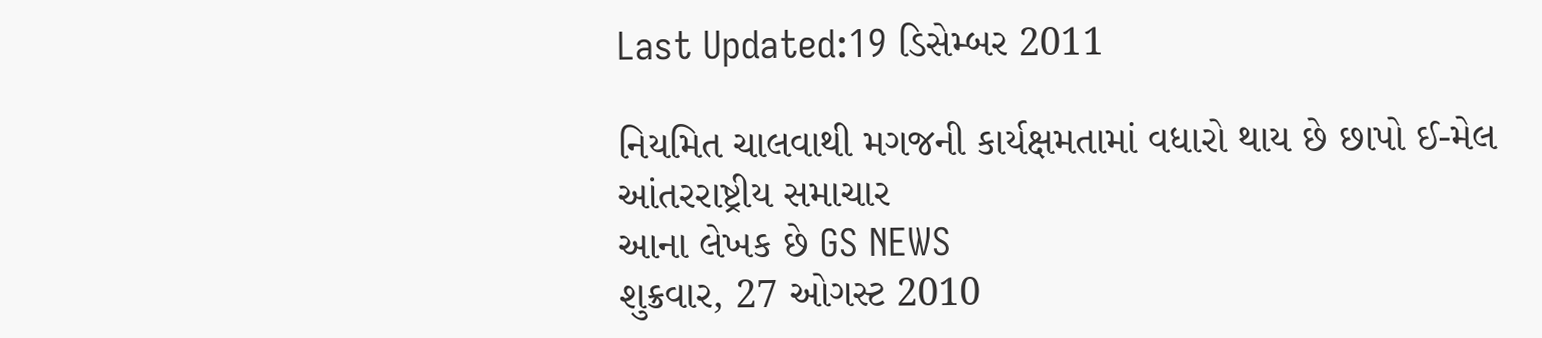Last Updated:19 ડિસેમ્બર 2011

નિયમિત ચાલવાથી મગજની કાર્યક્ષમતામાં વધારો થાય છે છાપો ઈ-મેલ
આંતરરાષ્ટ્રીય સમાચાર
આના લેખક છે GS NEWS
શુક્રવાર, 27 ઓગસ્ટ 2010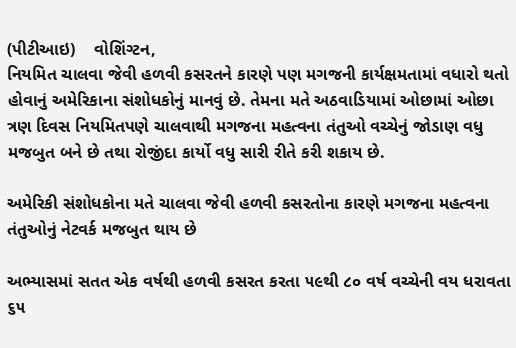(પીટીઆઇ)    વોશિંગ્ટન,
નિયમિત ચાલવા જેવી હળવી કસરતને કારણે પણ મગજની કાર્યક્ષમતામાં વધારો થતો હોવાનું અમેરિકાના સંશોધકોનું માનવું છે. તેમના મતે અઠવાડિયામાં ઓછામાં ઓછા ત્રણ દિવસ નિયમિતપણે ચાલવાથી મગજના મહત્વના તંતુઓ વચ્ચેનું જોડાણ વધુ મજબુત બને છે તથા રોજીંદા કાર્યો વધુ સારી રીતે કરી શકાય છે.

અમેરિકી સંશોધકોના મતે ચાલવા જેવી હળવી કસરતોના કારણે મગજના મહત્વના તંતુઓનું નેટવર્ક મજબુત થાય છે

અભ્યાસમાં સતત એક વર્ષથી હળવી કસરત કરતા ૫૯થી ૮૦ વર્ષ વચ્ચેની વય ધરાવતા ૬૫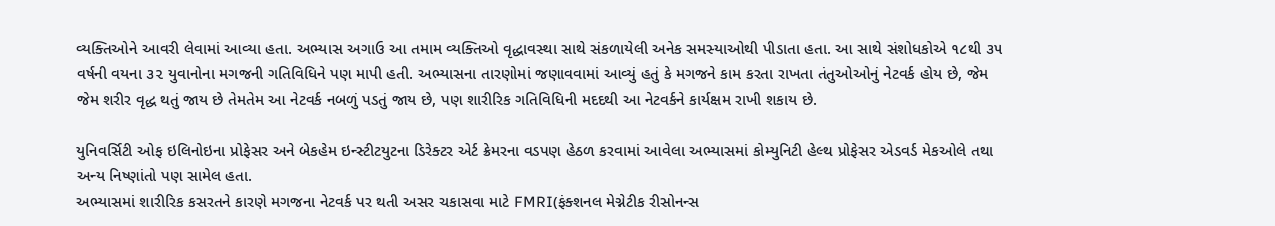વ્યક્તિઓને આવરી લેવામાં આવ્યા હતા. અભ્યાસ અગાઉ આ તમામ વ્યક્તિઓ વૃદ્ધાવસ્થા સાથે સંકળાયેલી અનેક સમસ્યાઓથી પીડાતા હતા. આ સાથે સંશોધકોએ ૧૮થી ૩૫ વર્ષની વયના ૩૨ યુવાનોના મગજની ગતિવિધિને પણ માપી હતી. અભ્યાસના તારણોમાં જણાવવામાં આવ્યું હતું કે મગજને કામ કરતા રાખતા તંતુઓઓનું નેટવર્ક હોય છે, જેમ જેમ શરીર વૃદ્ધ થતું જાય છે તેમતેમ આ નેટવર્ક નબળું પડતું જાય છે, પણ શારીરિક ગતિવિધિની મદદથી આ નેટવર્કને કાર્યક્ષમ રાખી શકાય છે.

યુનિવર્સિટી ઓફ ઇલિનોઇના પ્રોફેસર અને બેકહેમ ઇન્સ્ટીટયુટના ડિરેક્ટર એર્ટ ક્રેમરના વડપણ હેઠળ કરવામાં આવેલા અભ્યાસમાં કોમ્યુનિટી હેલ્થ પ્રોફેસર એડવર્ડ મેકઓલે તથા અન્ય નિષ્ણાંતો પણ સામેલ હતા.
અભ્યાસમાં શારીરિક કસરતને કારણે મગજના નેટવર્ક પર થતી અસર ચકાસવા માટે FMRI(ફંક્શનલ મેગ્નેટીક રીસોનન્સ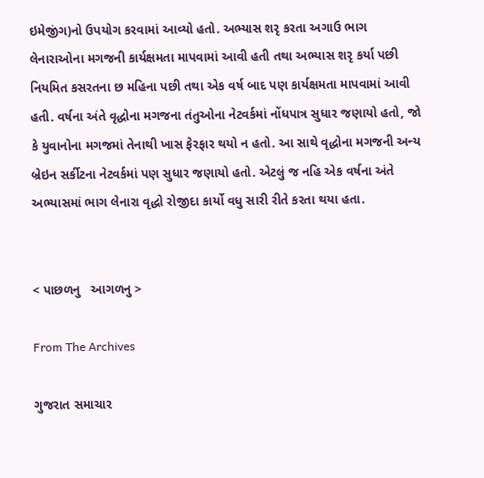ઇમેજીંગ)નો ઉપયોગ કરવામાં આવ્યો હતો. અભ્યાસ શરૃ કરતા અગાઉ ભાગ લેનારાઓના મગજની કાર્યક્ષમતા માપવામાં આવી હતી તથા અભ્યાસ શરૃ કર્યા પછી નિયમિત કસરતના છ મહિના પછી તથા એક વર્ષ બાદ પણ કાર્યક્ષમતા માપવામાં આવી હતી. વર્ષના અંતે વૃદ્ધોના મગજના તંતુઓના નેટવર્કમાં નોંધપાત્ર સુધાર જણાયો હતો, જો કે યુવાનોના મગજમાં તેનાથી ખાસ ફેરફાર થયો ન હતો. આ સાથે વૃદ્ધોના મગજની અન્ય બ્રેઇન સર્કીટના નેટવર્કમાં પણ સુધાર જણાયો હતો. એટલું જ નહિ એક વર્ષના અંતે અભ્યાસમાં ભાગ લેનારા વૃદ્ધો રોજીદા કાર્યો વધુ સારી રીતે કરતા થયા હતા.


< પાછળનુ   આગળનુ >

From The Archives

ગુજરાત સમાચાર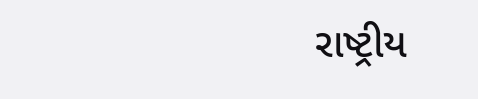રાષ્ટ્રીય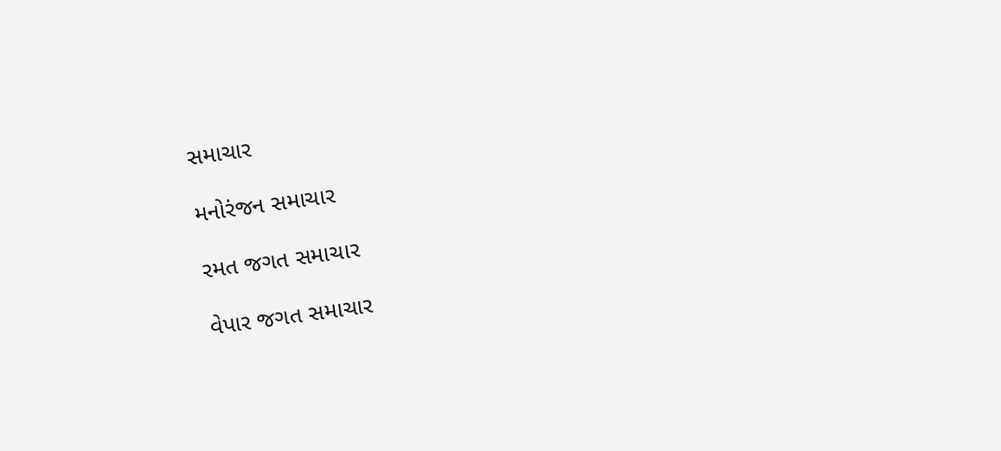સમાચાર

મનોરંજન સમાચાર

રમત જગત સમાચાર

વેપાર જગત સમાચાર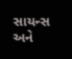સાયન્સ અને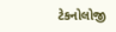ટેકનોલોજી